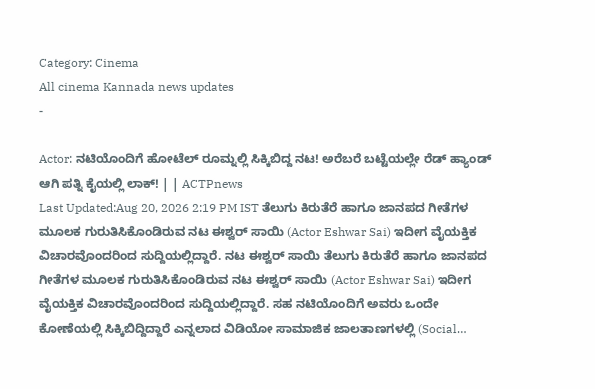Category: Cinema
All cinema Kannada news updates
-

Actor: ನಟಿಯೊಂದಿಗೆ ಹೋಟೆಲ್ ರೂಮ್ನಲ್ಲಿ ಸಿಕ್ಕಿಬಿದ್ದ ನಟ! ಅರೆಬರೆ ಬಟ್ಟೆಯಲ್ಲೇ ರೆಡ್ ಹ್ಯಾಂಡ್ ಆಗಿ ಪತ್ನಿ ಕೈಯಲ್ಲಿ ಲಾಕ್! | | ACTPnews
Last Updated:Aug 20, 2026 2:19 PM IST ತೆಲುಗು ಕಿರುತೆರೆ ಹಾಗೂ ಜಾನಪದ ಗೀತೆಗಳ ಮೂಲಕ ಗುರುತಿಸಿಕೊಂಡಿರುವ ನಟ ಈಶ್ವರ್ ಸಾಯಿ (Actor Eshwar Sai) ಇದೀಗ ವೈಯಕ್ತಿಕ ವಿಚಾರವೊಂದರಿಂದ ಸುದ್ದಿಯಲ್ಲಿದ್ದಾರೆ. ನಟ ಈಶ್ವರ್ ಸಾಯಿ ತೆಲುಗು ಕಿರುತೆರೆ ಹಾಗೂ ಜಾನಪದ ಗೀತೆಗಳ ಮೂಲಕ ಗುರುತಿಸಿಕೊಂಡಿರುವ ನಟ ಈಶ್ವರ್ ಸಾಯಿ (Actor Eshwar Sai) ಇದೀಗ ವೈಯಕ್ತಿಕ ವಿಚಾರವೊಂದರಿಂದ ಸುದ್ದಿಯಲ್ಲಿದ್ದಾರೆ. ಸಹ ನಟಿಯೊಂದಿಗೆ ಅವರು ಒಂದೇ ಕೋಣೆಯಲ್ಲಿ ಸಿಕ್ಕಿಬಿದ್ದಿದ್ದಾರೆ ಎನ್ನಲಾದ ವಿಡಿಯೋ ಸಾಮಾಜಿಕ ಜಾಲತಾಣಗಳಲ್ಲಿ (Social…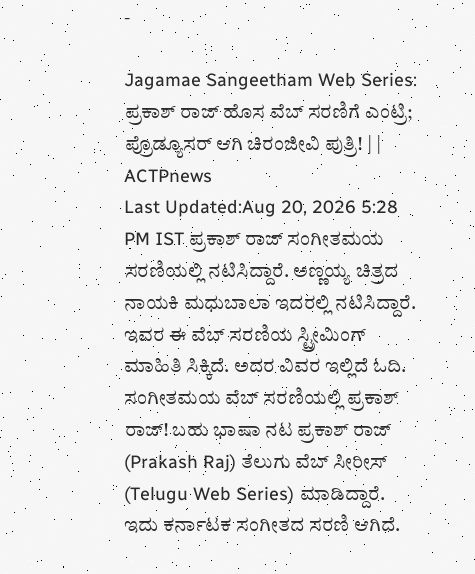-

Jagamae Sangeetham Web Series: ಪ್ರಕಾಶ್ ರಾಜ್ ಹೊಸ ವೆಬ್ ಸರಣಿಗೆ ಎಂಟ್ರಿ; ಪ್ರೊಡ್ಯೂಸರ್ ಆಗಿ ಚಿರಂಜೀವಿ ಪುತ್ರಿ! | | ACTPnews
Last Updated:Aug 20, 2026 5:28 PM IST ಪ್ರಕಾಶ್ ರಾಜ್ ಸಂಗೀತಮಯ ಸರಣಿಯಲ್ಲಿ ನಟಿಸಿದ್ದಾರೆ. ಅಣ್ಣಯ್ಯ ಚಿತ್ರದ ನಾಯಕಿ ಮಧುಬಾಲಾ ಇದರಲ್ಲಿ ನಟಿಸಿದ್ದಾರೆ. ಇವರ ಈ ವೆಬ್ ಸರಣಿಯ ಸ್ಟ್ರೀಮಿಂಗ್ ಮಾಹಿತಿ ಸಿಕ್ಕಿದೆ. ಅದರ ವಿವರ ಇಲ್ಲಿದೆ ಓದಿ. ಸಂಗೀತಮಯ ವೆಬ್ ಸರಣಿಯಲ್ಲಿ ಪ್ರಕಾಶ್ ರಾಜ್! ಬಹು ಭಾಷಾ ನಟ ಪ್ರಕಾಶ್ ರಾಜ್ (Prakash Raj) ತೆಲುಗು ವೆಬ್ ಸೀರೀಸ್ (Telugu Web Series) ಮಾಡಿದ್ದಾರೆ. ಇದು ಕರ್ನಾಟಕ ಸಂಗೀತದ ಸರಣಿ ಆಗಿದೆ.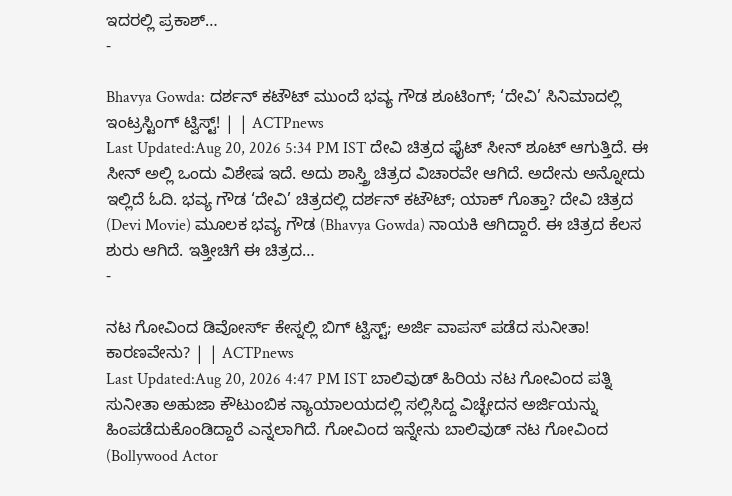ಇದರಲ್ಲಿ ಪ್ರಕಾಶ್…
-

Bhavya Gowda: ದರ್ಶನ್ ಕಟೌಟ್ ಮುಂದೆ ಭವ್ಯ ಗೌಡ ಶೂಟಿಂಗ್; ‘ದೇವಿ’ ಸಿನಿಮಾದಲ್ಲಿ ಇಂಟ್ರಸ್ಟಿಂಗ್ ಟ್ವಿಸ್ಟ್! | | ACTPnews
Last Updated:Aug 20, 2026 5:34 PM IST ದೇವಿ ಚಿತ್ರದ ಫೈಟ್ ಸೀನ್ ಶೂಟ್ ಆಗುತ್ತಿದೆ. ಈ ಸೀನ್ ಅಲ್ಲಿ ಒಂದು ವಿಶೇಷ ಇದೆ. ಅದು ಶಾಸ್ತ್ರಿ ಚಿತ್ರದ ವಿಚಾರವೇ ಆಗಿದೆ. ಅದೇನು ಅನ್ನೋದು ಇಲ್ಲಿದೆ ಓದಿ. ಭವ್ಯ ಗೌಡ ‘ದೇವಿ’ ಚಿತ್ರದಲ್ಲಿ ದರ್ಶನ್ ಕಟೌಟ್; ಯಾಕ್ ಗೊತ್ತಾ? ದೇವಿ ಚಿತ್ರದ (Devi Movie) ಮೂಲಕ ಭವ್ಯ ಗೌಡ (Bhavya Gowda) ನಾಯಕಿ ಆಗಿದ್ದಾರೆ. ಈ ಚಿತ್ರದ ಕೆಲಸ ಶುರು ಆಗಿದೆ. ಇತ್ತೀಚಿಗೆ ಈ ಚಿತ್ರದ…
-

ನಟ ಗೋವಿಂದ ಡಿವೋರ್ಸ್ ಕೇಸ್ನಲ್ಲಿ ಬಿಗ್ ಟ್ವಿಸ್ಟ್; ಅರ್ಜಿ ವಾಪಸ್ ಪಡೆದ ಸುನೀತಾ! ಕಾರಣವೇನು? | | ACTPnews
Last Updated:Aug 20, 2026 4:47 PM IST ಬಾಲಿವುಡ್ ಹಿರಿಯ ನಟ ಗೋವಿಂದ ಪತ್ನಿ ಸುನೀತಾ ಅಹುಜಾ ಕೌಟುಂಬಿಕ ನ್ಯಾಯಾಲಯದಲ್ಲಿ ಸಲ್ಲಿಸಿದ್ದ ವಿಚ್ಛೇದನ ಅರ್ಜಿಯನ್ನು ಹಿಂಪಡೆದುಕೊಂಡಿದ್ದಾರೆ ಎನ್ನಲಾಗಿದೆ. ಗೋವಿಂದ ಇನ್ನೇನು ಬಾಲಿವುಡ್ ನಟ ಗೋವಿಂದ (Bollywood Actor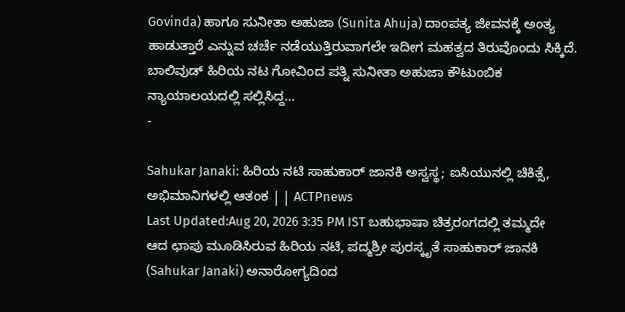Govinda) ಹಾಗೂ ಸುನೀತಾ ಅಹುಜಾ (Sunita Ahuja) ದಾಂಪತ್ಯ ಜೀವನಕ್ಕೆ ಅಂತ್ಯ ಹಾಡುತ್ತಾರೆ ಎನ್ನುವ ಚರ್ಚೆ ನಡೆಯುತ್ತಿರುವಾಗಲೇ ಇದೀಗ ಮಹತ್ವದ ತಿರುವೊಂದು ಸಿಕ್ಕಿದೆ. ಬಾಲಿವುಡ್ ಹಿರಿಯ ನಟ ಗೋವಿಂದ ಪತ್ನಿ ಸುನೀತಾ ಅಹುಜಾ ಕೌಟುಂಬಿಕ ನ್ಯಾಯಾಲಯದಲ್ಲಿ ಸಲ್ಲಿಸಿದ್ದ…
-

Sahukar Janaki: ಹಿರಿಯ ನಟಿ ಸಾಹುಕಾರ್ ಜಾನಕಿ ಅಸ್ವಸ್ಥ; ಐಸಿಯುನಲ್ಲಿ ಚಿಕಿತ್ಸೆ, ಅಭಿಮಾನಿಗಳಲ್ಲಿ ಆತಂಕ | | ACTPnews
Last Updated:Aug 20, 2026 3:35 PM IST ಬಹುಭಾಷಾ ಚಿತ್ರರಂಗದಲ್ಲಿ ತಮ್ಮದೇ ಆದ ಛಾಪು ಮೂಡಿಸಿರುವ ಹಿರಿಯ ನಟಿ, ಪದ್ಮಶ್ರೀ ಪುರಸ್ಕೃತೆ ಸಾಹುಕಾರ್ ಜಾನಕಿ (Sahukar Janaki) ಅನಾರೋಗ್ಯದಿಂದ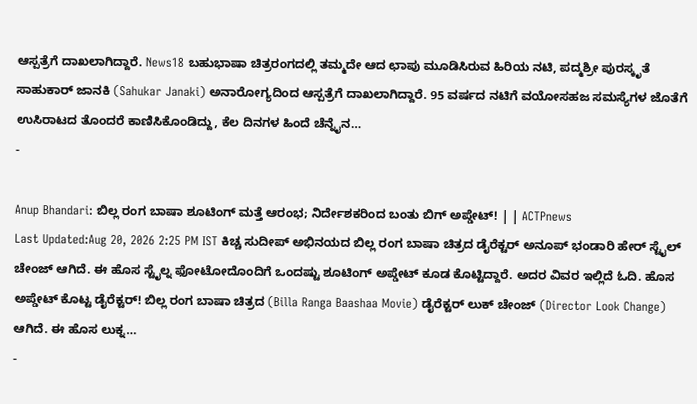ಆಸ್ಪತ್ರೆಗೆ ದಾಖಲಾಗಿದ್ದಾರೆ. News18 ಬಹುಭಾಷಾ ಚಿತ್ರರಂಗದಲ್ಲಿ ತಮ್ಮದೇ ಆದ ಛಾಪು ಮೂಡಿಸಿರುವ ಹಿರಿಯ ನಟಿ, ಪದ್ಮಶ್ರೀ ಪುರಸ್ಕೃತೆ ಸಾಹುಕಾರ್ ಜಾನಕಿ (Sahukar Janaki) ಅನಾರೋಗ್ಯದಿಂದ ಆಸ್ಪತ್ರೆಗೆ ದಾಖಲಾಗಿದ್ದಾರೆ. 95 ವರ್ಷದ ನಟಿಗೆ ವಯೋಸಹಜ ಸಮಸ್ಯೆಗಳ ಜೊತೆಗೆ ಉಸಿರಾಟದ ತೊಂದರೆ ಕಾಣಿಸಿಕೊಂಡಿದ್ದು, ಕೆಲ ದಿನಗಳ ಹಿಂದೆ ಚೆನ್ನೈನ…
-

Anup Bhandari: ಬಿಲ್ಲ ರಂಗ ಬಾಷಾ ಶೂಟಿಂಗ್ ಮತ್ತೆ ಆರಂಭ; ನಿರ್ದೇಶಕರಿಂದ ಬಂತು ಬಿಗ್ ಅಪ್ಡೇಟ್! | | ACTPnews
Last Updated:Aug 20, 2026 2:25 PM IST ಕಿಚ್ಚ ಸುದೀಪ್ ಅಭಿನಯದ ಬಿಲ್ಲ ರಂಗ ಬಾಷಾ ಚಿತ್ರದ ಡೈರೆಕ್ಟರ್ ಅನೂಪ್ ಭಂಡಾರಿ ಹೇರ್ ಸ್ಟೈಲ್ ಚೇಂಜ್ ಆಗಿದೆ. ಈ ಹೊಸ ಸ್ಟೈಲ್ನ ಫೋಟೋದೊಂದಿಗೆ ಒಂದಷ್ಟು ಶೂಟಿಂಗ್ ಅಪ್ಡೇಟ್ ಕೂಡ ಕೊಟ್ಟಿದ್ದಾರೆ. ಅದರ ವಿವರ ಇಲ್ಲಿದೆ ಓದಿ. ಹೊಸ ಅಪ್ಡೇಟ್ ಕೊಟ್ಟ ಡೈರೆಕ್ಟರ್! ಬಿಲ್ಲ ರಂಗ ಬಾಷಾ ಚಿತ್ರದ (Billa Ranga Baashaa Movie) ಡೈರೆಕ್ಟರ್ ಲುಕ್ ಚೇಂಜ್ (Director Look Change) ಆಗಿದೆ. ಈ ಹೊಸ ಲುಕ್ನ…
-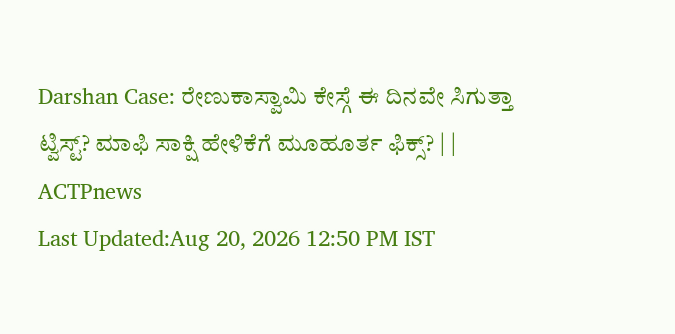Darshan Case: ರೇಣುಕಾಸ್ವಾಮಿ ಕೇಸ್ಗೆ ಈ ದಿನವೇ ಸಿಗುತ್ತಾ ಟ್ವಿಸ್ಟ್? ಮಾಫಿ ಸಾಕ್ಷಿ ಹೇಳಿಕೆಗೆ ಮೂಹೂರ್ತ ಫಿಕ್ಸ್? | | ACTPnews
Last Updated:Aug 20, 2026 12:50 PM IST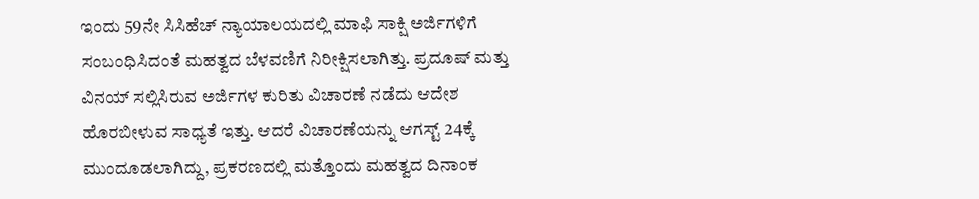ಇಂದು 59ನೇ ಸಿಸಿಹೆಚ್ ನ್ಯಾಯಾಲಯದಲ್ಲಿ ಮಾಫಿ ಸಾಕ್ಷಿ ಅರ್ಜಿಗಳಿಗೆ ಸಂಬಂಧಿಸಿದಂತೆ ಮಹತ್ವದ ಬೆಳವಣಿಗೆ ನಿರೀಕ್ಷಿಸಲಾಗಿತ್ತು. ಪ್ರದೂಷ್ ಮತ್ತು ವಿನಯ್ ಸಲ್ಲಿಸಿರುವ ಅರ್ಜಿಗಳ ಕುರಿತು ವಿಚಾರಣೆ ನಡೆದು ಆದೇಶ ಹೊರಬೀಳುವ ಸಾಧ್ಯತೆ ಇತ್ತು. ಆದರೆ ವಿಚಾರಣೆಯನ್ನು ಆಗಸ್ಟ್ 24ಕ್ಕೆ ಮುಂದೂಡಲಾಗಿದ್ದು, ಪ್ರಕರಣದಲ್ಲಿ ಮತ್ತೊಂದು ಮಹತ್ವದ ದಿನಾಂಕ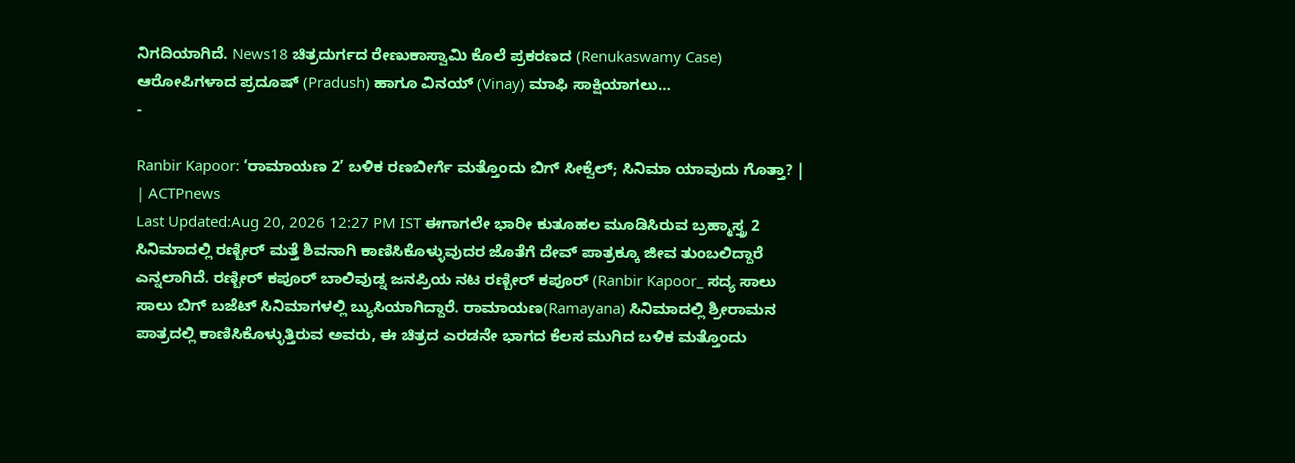ನಿಗದಿಯಾಗಿದೆ. News18 ಚಿತ್ರದುರ್ಗದ ರೇಣುಕಾಸ್ವಾಮಿ ಕೊಲೆ ಪ್ರಕರಣದ (Renukaswamy Case) ಆರೋಪಿಗಳಾದ ಪ್ರದೂಷ್ (Pradush) ಹಾಗೂ ವಿನಯ್ (Vinay) ಮಾಫಿ ಸಾಕ್ಷಿಯಾಗಲು…
-

Ranbir Kapoor: ‘ರಾಮಾಯಣ 2’ ಬಳಿಕ ರಣಬೀರ್ಗೆ ಮತ್ತೊಂದು ಬಿಗ್ ಸೀಕ್ವೆಲ್; ಸಿನಿಮಾ ಯಾವುದು ಗೊತ್ತಾ? | | ACTPnews
Last Updated:Aug 20, 2026 12:27 PM IST ಈಗಾಗಲೇ ಭಾರೀ ಕುತೂಹಲ ಮೂಡಿಸಿರುವ ಬ್ರಹ್ಮಾಸ್ತ್ರ 2 ಸಿನಿಮಾದಲ್ಲಿ ರಣ್ಬೀರ್ ಮತ್ತೆ ಶಿವನಾಗಿ ಕಾಣಿಸಿಕೊಳ್ಳುವುದರ ಜೊತೆಗೆ ದೇವ್ ಪಾತ್ರಕ್ಕೂ ಜೀವ ತುಂಬಲಿದ್ದಾರೆ ಎನ್ನಲಾಗಿದೆ. ರಣ್ಬೀರ್ ಕಪೂರ್ ಬಾಲಿವುಡ್ನ ಜನಪ್ರಿಯ ನಟ ರಣ್ಬೀರ್ ಕಪೂರ್ (Ranbir Kapoor_ ಸದ್ಯ ಸಾಲು ಸಾಲು ಬಿಗ್ ಬಜೆಟ್ ಸಿನಿಮಾಗಳಲ್ಲಿ ಬ್ಯುಸಿಯಾಗಿದ್ದಾರೆ. ರಾಮಾಯಣ(Ramayana) ಸಿನಿಮಾದಲ್ಲಿ ಶ್ರೀರಾಮನ ಪಾತ್ರದಲ್ಲಿ ಕಾಣಿಸಿಕೊಳ್ಳುತ್ತಿರುವ ಅವರು, ಈ ಚಿತ್ರದ ಎರಡನೇ ಭಾಗದ ಕೆಲಸ ಮುಗಿದ ಬಳಿಕ ಮತ್ತೊಂದು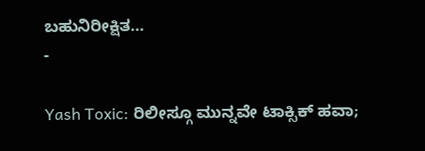ಬಹುನಿರೀಕ್ಷಿತ…
-

Yash Toxic: ರಿಲೀಸ್ಗೂ ಮುನ್ನವೇ ಟಾಕ್ಸಿಕ್ ಹವಾ;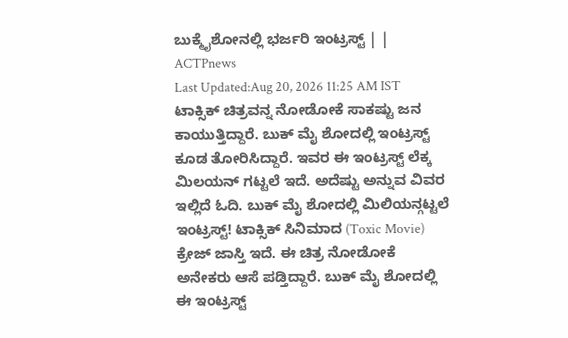ಬುಕ್ಮೈಶೋನಲ್ಲಿ ಭರ್ಜರಿ ಇಂಟ್ರಸ್ಟ್ | | ACTPnews
Last Updated:Aug 20, 2026 11:25 AM IST ಟಾಕ್ಸಿಕ್ ಚಿತ್ರವನ್ನ ನೋಡೋಕೆ ಸಾಕಷ್ಟು ಜನ ಕಾಯುತ್ತಿದ್ದಾರೆ. ಬುಕ್ ಮೈ ಶೋದಲ್ಲಿ ಇಂಟ್ರಸ್ಟ್ ಕೂಡ ತೋರಿಸಿದ್ದಾರೆ. ಇವರ ಈ ಇಂಟ್ರಸ್ಟ್ ಲೆಕ್ಕ ಮಿಲಯನ್ ಗಟ್ಟಲೆ ಇದೆ. ಅದೆಷ್ಟು ಅನ್ನುವ ವಿವರ ಇಲ್ಲಿದೆ ಓದಿ. ಬುಕ್ ಮೈ ಶೋದಲ್ಲಿ ಮಿಲಿಯನ್ಗಟ್ಟಲೆ ಇಂಟ್ರಸ್ಟ್! ಟಾಕ್ಸಿಕ್ ಸಿನಿಮಾದ (Toxic Movie) ಕ್ರೇಜ್ ಜಾಸ್ತಿ ಇದೆ. ಈ ಚಿತ್ರ ನೋಡೋಕೆ ಅನೇಕರು ಆಸೆ ಪಡ್ತಿದ್ದಾರೆ. ಬುಕ್ ಮೈ ಶೋದಲ್ಲಿ ಈ ಇಂಟ್ರಸ್ಟ್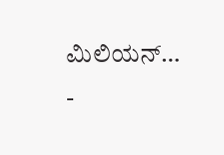ಮಿಲಿಯನ್…
-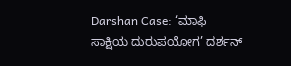Darshan Case: ‘ಮಾಫಿ ಸಾಕ್ಷಿಯ ದುರುಪಯೋಗ’ ದರ್ಶನ್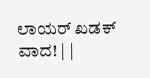ಲಾಯರ್ ಖಡಕ್ ವಾದ! | |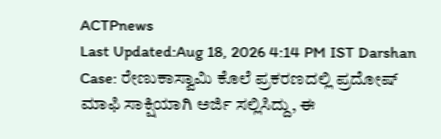ACTPnews
Last Updated:Aug 18, 2026 4:14 PM IST Darshan Case: ರೇಣುಕಾಸ್ವಾಮಿ ಕೊಲೆ ಪ್ರಕರಣದಲ್ಲಿ ಪ್ರದೋಷ್ ಮಾಫಿ ಸಾಕ್ಷಿಯಾಗಿ ಅರ್ಜಿ ಸಲ್ಲಿಸಿದ್ದು, ಈ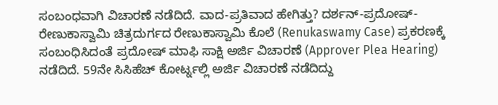ಸಂಬಂಧವಾಗಿ ವಿಚಾರಣೆ ನಡೆದಿದೆ. ವಾದ-ಪ್ರತಿವಾದ ಹೇಗಿತ್ತು? ದರ್ಶನ್-ಪ್ರದೋಷ್-ರೇಣುಕಾಸ್ವಾಮಿ ಚಿತ್ರದುರ್ಗದ ರೇಣುಕಾಸ್ವಾಮಿ ಕೊಲೆ (Renukaswamy Case) ಪ್ರಕರಣಕ್ಕೆ ಸಂಬಂಧಿಸಿದಂತೆ ಪ್ರದೋಷ್ ಮಾಫಿ ಸಾಕ್ಷಿ ಅರ್ಜಿ ವಿಚಾರಣೆ (Approver Plea Hearing) ನಡೆದಿದೆ. 59ನೇ ಸಿಸಿಹೆಚ್ ಕೋರ್ಟ್ನಲ್ಲಿ ಅರ್ಜಿ ವಿಚಾರಣೆ ನಡೆದಿದ್ದು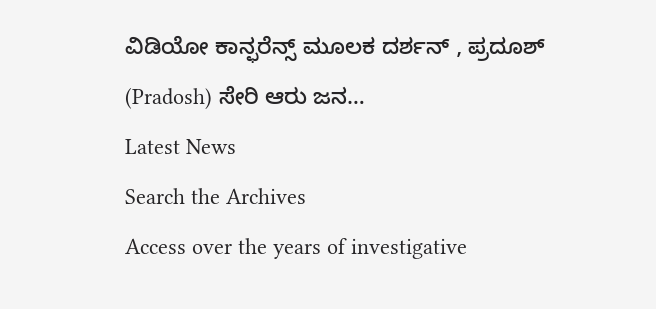ವಿಡಿಯೋ ಕಾನ್ಫರೆನ್ಸ್ ಮೂಲಕ ದರ್ಶನ್ , ಪ್ರದೂಶ್ (Pradosh) ಸೇರಿ ಆರು ಜನ…
Latest News
Search the Archives
Access over the years of investigative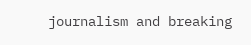journalism and breaking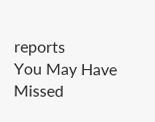reports
You May Have Missed